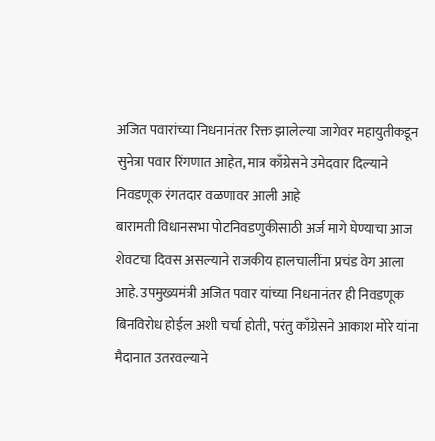अजित पवारांच्या निधनानंतर रिक्त झालेल्या जागेवर महायुतीकडून सुनेत्रा पवार रिंगणात आहेत, मात्र काँग्रेसने उमेदवार दिल्याने निवडणूक रंगतदार वळणावर आली आहे
बारामती विधानसभा पोटनिवडणुकीसाठी अर्ज मागे घेण्याचा आज शेवटचा दिवस असल्याने राजकीय हालचालींना प्रचंड वेग आला आहे. उपमुख्यमंत्री अजित पवार यांच्या निधनानंतर ही निवडणूक बिनविरोध होईल अशी चर्चा होती, परंतु काँग्रेसने आकाश मोरे यांना मैदानात उतरवल्याने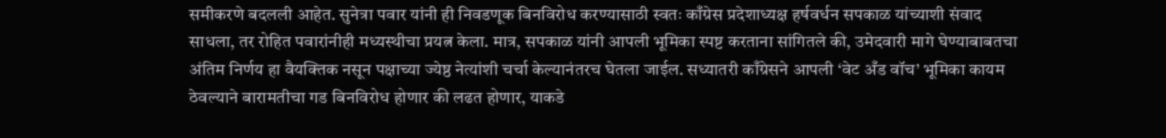समीकरणे बदलली आहेत. सुनेत्रा पवार यांनी ही निवडणूक बिनविरोध करण्यासाठी स्वतः काँग्रेस प्रदेशाध्यक्ष हर्षवर्धन सपकाळ यांच्याशी संवाद साधला, तर रोहित पवारांनीही मध्यस्थीचा प्रयत्न केला. मात्र, सपकाळ यांनी आपली भूमिका स्पष्ट करताना सांगितले की, उमेदवारी मागे घेण्याबाबतचा अंतिम निर्णय हा वैयक्तिक नसून पक्षाच्या ज्येष्ठ नेत्यांशी चर्चा केल्यानंतरच घेतला जाईल. सध्यातरी काँग्रेसने आपली ‘वेट अँड वॉच’ भूमिका कायम ठेवल्याने बारामतीचा गड बिनविरोध होणार की लढत होणार, याकडे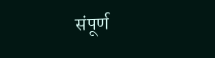संपूर्ण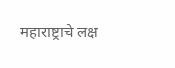महाराष्ट्राचे लक्ष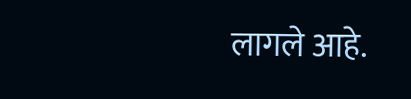लागले आहे.